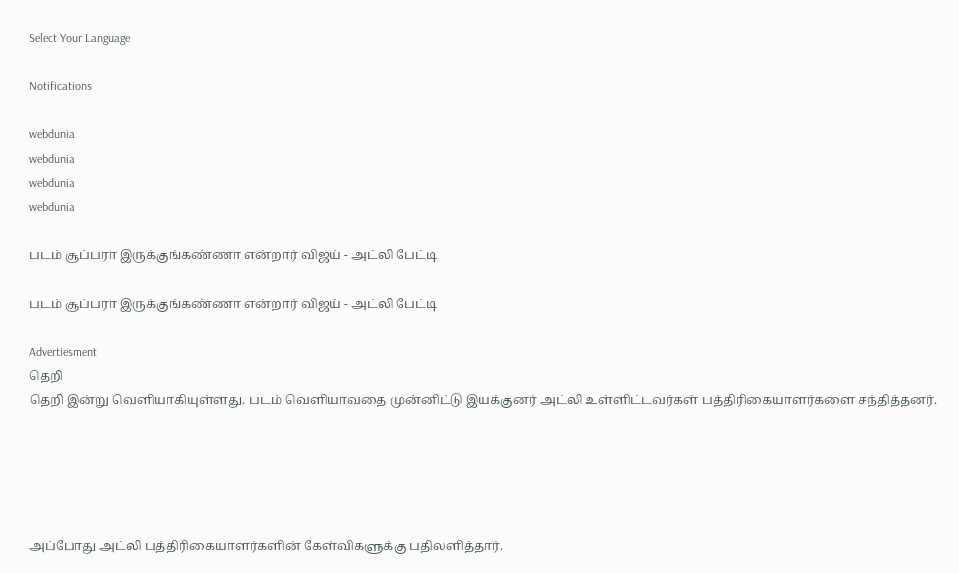Select Your Language

Notifications

webdunia
webdunia
webdunia
webdunia

படம் சூப்பரா இருக்குங்கண்ணா என்றார் விஜய் - அட்லி பேட்டி

படம் சூப்பரா இருக்குங்கண்ணா என்றார் விஜய் - அட்லி பேட்டி

Advertiesment
தெறி
தெறி இன்று வெளியாகியுள்ளது. படம் வெளியாவதை முன்னிட்டு இயக்குனர் அட்லி உள்ளிட்டவர்கள் பத்திரிகையாளர்களை சந்தித்தனர்.





அப்போது அட்லி பத்திரிகையாளர்களின் கேள்விகளுக்கு பதிலளித்தார்.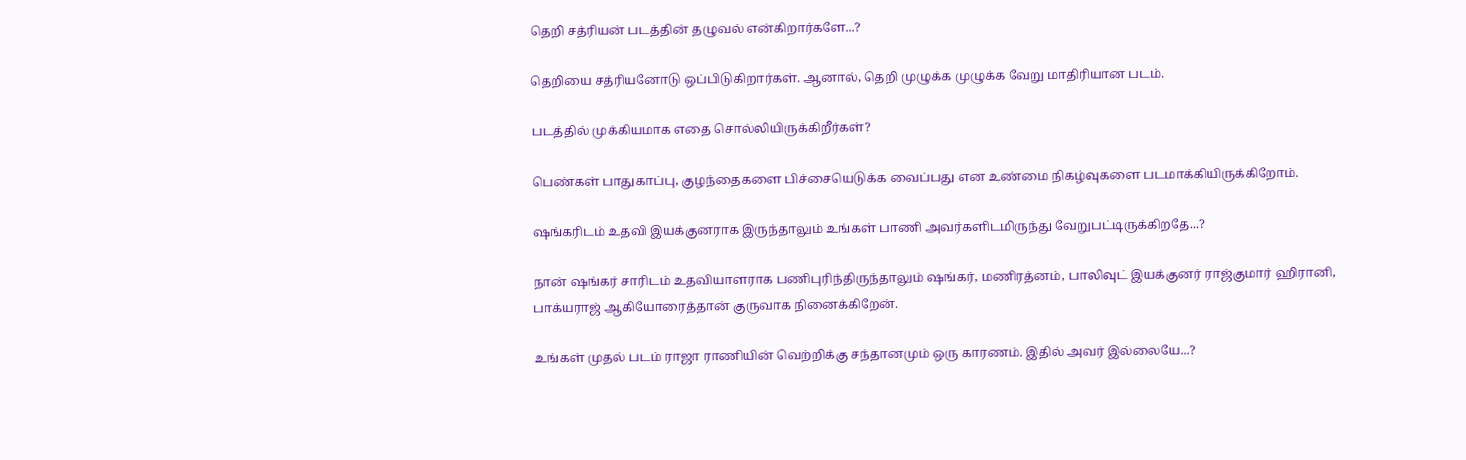தெறி சத்ரியன் படத்தின் தழுவல் என்கிறார்களே...?

தெறியை சத்ரியனோடு ஒப்பிடுகிறார்கள். ஆனால், தெறி முழுக்க முழுக்க வேறு மாதிரியான படம்.

படத்தில் முக்கியமாக எதை சொல்லியிருக்கிறீர்கள்?

பெண்கள் பாதுகாப்பு, குழந்தைகளை பிச்சையெடுக்க வைப்பது என உண்மை நிகழ்வுகளை படமாக்கியிருக்கிறோம்.

ஷங்கரிடம் உதவி இயக்குனராக இருந்தாலும் உங்கள் பாணி அவர்களிடமிருந்து வேறுபட்டிருக்கிறதே...?

நான் ஷங்கர் சாரிடம் உதவியாளராக பணிபுரிந்திருந்தாலும் ஷங்கர், மணிரத்னம், பாலிவுட் இயக்குனர் ராஜ்குமார் ஹிரானி, பாக்யராஜ் ஆகியோரைத்தான் குருவாக நினைக்கிறேன்.

உங்கள் முதல் படம் ராஜா ராணியின் வெற்றிக்கு சந்தானமும் ஒரு காரணம். இதில் அவர் இல்லையே...?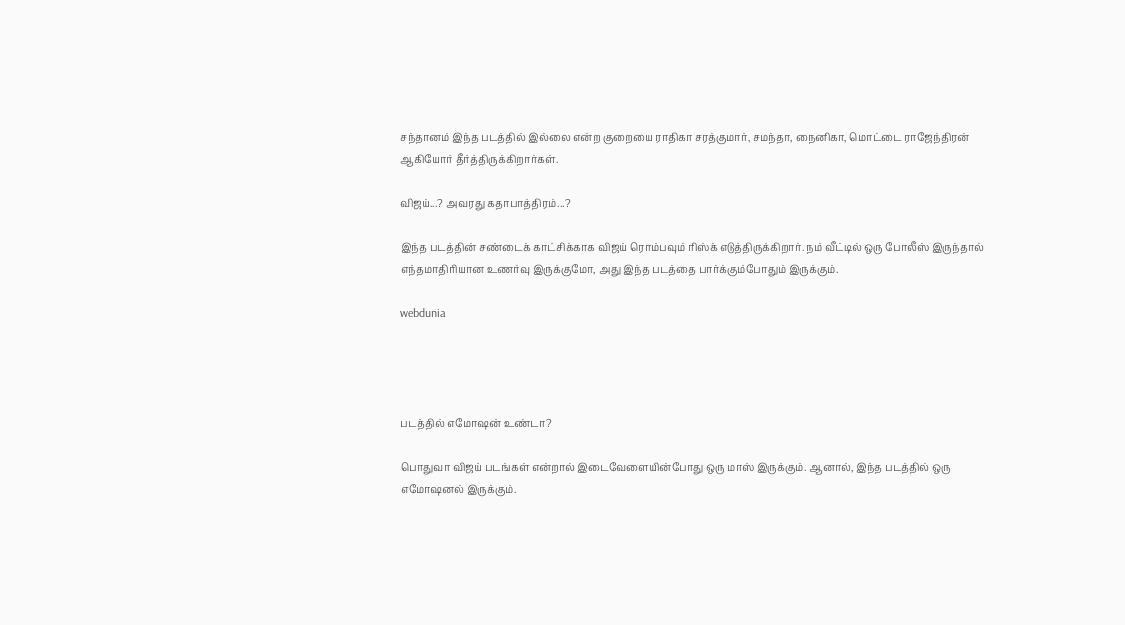சந்தானம் இந்த படத்தில் இல்லை என்ற குறையை ராதிகா சரத்குமார், சமந்தா, நைனிகா, மொட்டை ராஜேந்திரன் ஆகியோர் தீர்த்திருக்கிறார்கள்.

விஜய்...? அவரது கதாபாத்திரம்...?

இந்த படத்தின் சண்டைக் காட்சிக்காக விஜய் ரொம்பவும் ரிஸ்க் எடுத்திருக்கிறார். நம் வீட்டில் ஒரு போலீஸ் இருந்தால் எந்தமாதிரியான உணர்வு இருக்குமோ, அது இந்த படத்தை பார்க்கும்போதும் இருக்கும்.

webdunia




படத்தில் எமோஷன் உண்டா?

பொதுவா விஜய் படங்கள் என்றால் இடைவேளையின்போது ஒரு மாஸ் இருக்கும். ஆனால், இந்த படத்தில் ஒரு எமோஷனல் இருக்கும்.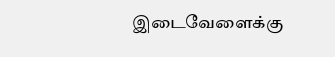இடைவேளைக்கு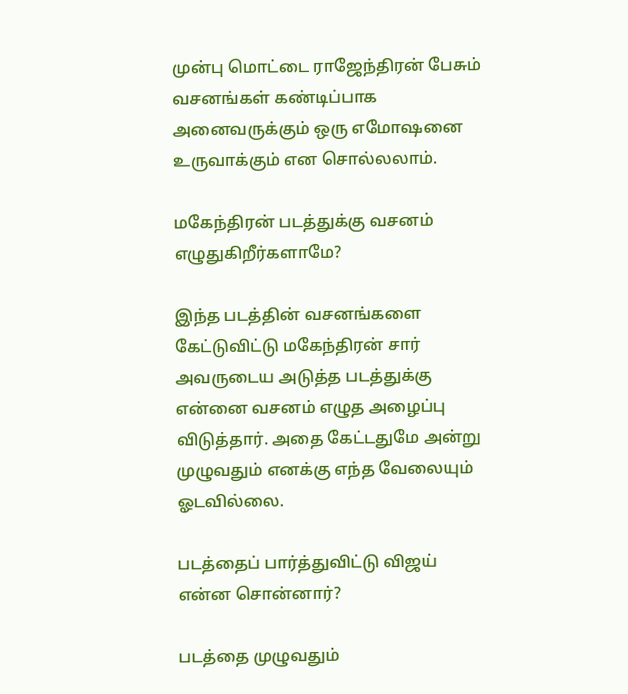முன்பு மொட்டை ராஜேந்திரன் பேசும் வசனங்கள் கண்டிப்பாக அனைவருக்கும் ஒரு எமோஷனை உருவாக்கும் என சொல்லலாம்.

மகேந்திரன் படத்துக்கு வசனம் எழுதுகிறீர்களாமே?

இந்த படத்தின் வசனங்களை கேட்டுவிட்டு மகேந்திரன் சார் அவருடைய அடுத்த படத்துக்கு என்னை வசனம் எழுத அழைப்பு விடுத்தார். அதை கேட்டதுமே அன்று முழுவதும் எனக்கு எந்த வேலையும் ஓடவில்லை.

படத்தைப் பார்த்துவிட்டு விஜய் என்ன சொன்னார்?

படத்தை முழுவதும்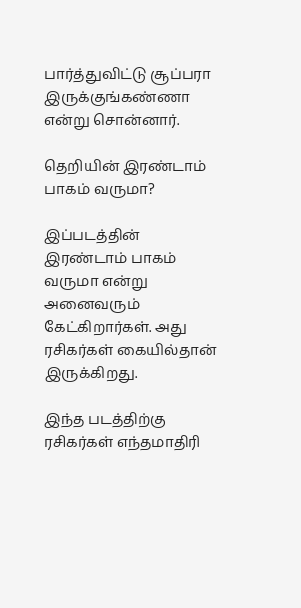பார்த்துவிட்டு சூப்பரா இருக்குங்கண்ணா என்று சொன்னார்.

தெறியின் இரண்டாம் பாகம் வருமா?

இப்படத்தின் இரண்டாம் பாகம் வருமா என்று அனைவரும் கேட்கிறார்கள். அது ரசிகர்கள் கையில்தான் இருக்கிறது.

இந்த படத்திற்கு ரசிகர்கள் எந்தமாதிரி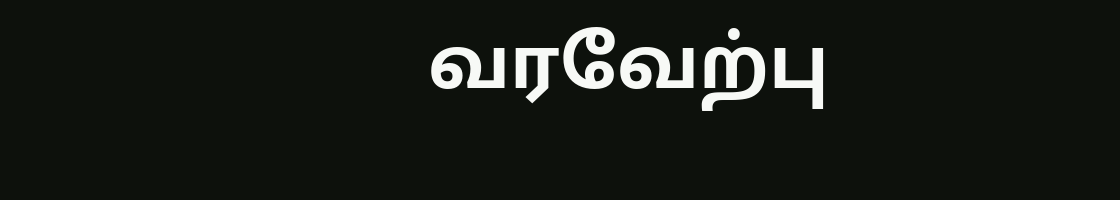வரவேற்பு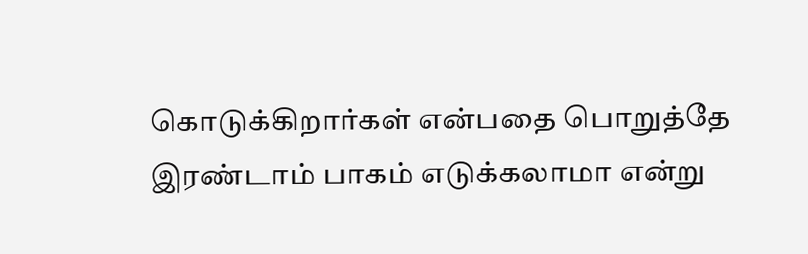கொடுக்கிறார்கள் என்பதை பொறுத்தே இரண்டாம் பாகம் எடுக்கலாமா என்று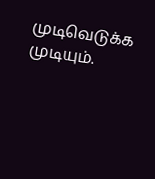முடிவெடுக்க முடியும்.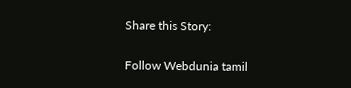Share this Story:

Follow Webdunia tamil